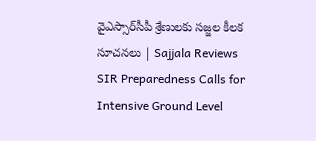వైఎస్సార్‌సీపీ శ్రేణులకు సజ్జల కీలక సూచనలు | Sajjala Reviews SIR Preparedness Calls for Intensive Ground Level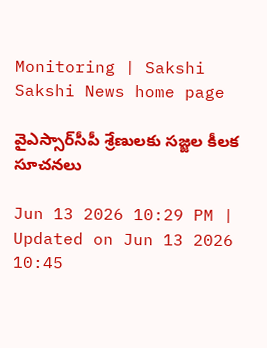Monitoring | Sakshi
Sakshi News home page

వైఎస్సార్‌సీపీ శ్రేణులకు సజ్జల కీలక సూచనలు

Jun 13 2026 10:29 PM | Updated on Jun 13 2026 10:45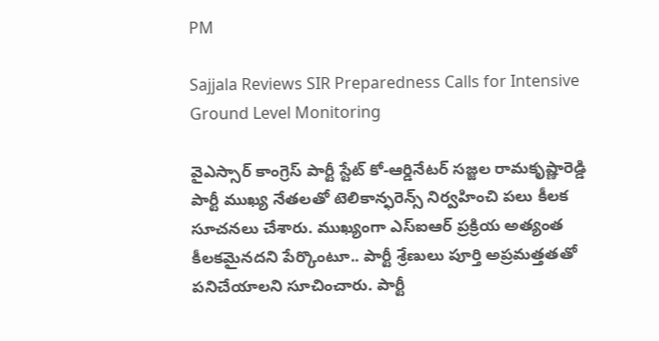PM

Sajjala Reviews SIR Preparedness Calls for Intensive Ground Level Monitoring

వైఎస్సార్ కాంగ్రెస్ పార్టీ స్టేట్ కో-ఆర్డినేటర్ సజ్జల రామకృష్ణారెడ్డి పార్టీ ముఖ్య నేతలతో టెలికాన్ఫరెన్స్ నిర్వహించి పలు కీలక సూచనలు చేశారు. ముఖ్యంగా ఎస్‌ఐఆర్ ప్రక్రియ అత్యంత కీలకమైనదని పేర్కొంటూ.. పార్టీ శ్రేణులు పూర్తి అప్రమత్తతతో పనిచేయాలని సూచించారు. పార్టీ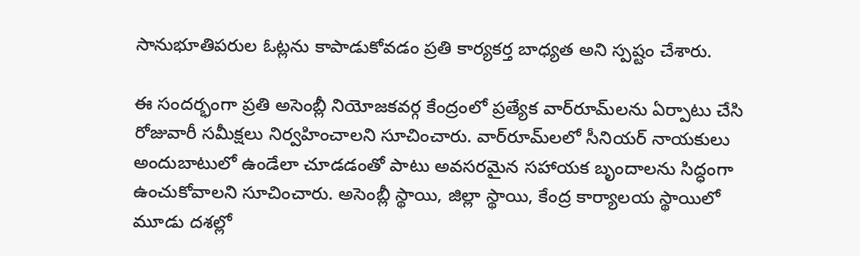సానుభూతిపరుల ఓట్లను కాపాడుకోవడం ప్రతి కార్యకర్త బాధ్యత అని స్పష్టం చేశారు.

ఈ సందర్భంగా ప్రతి అసెంబ్లీ నియోజకవర్గ కేంద్రంలో ప్రత్యేక వార్‌రూమ్‌లను ఏర్పాటు చేసి రోజువారీ సమీక్షలు నిర్వహించాలని సూచించారు. వార్‌రూమ్‌లలో సీనియర్ నాయకులు అందుబాటులో ఉండేలా చూడడంతో పాటు అవసరమైన సహాయక బృందాలను సిద్ధంగా ఉంచుకోవాలని సూచించారు. అసెంబ్లీ స్థాయి, జిల్లా స్థాయి, కేంద్ర కార్యాలయ స్థాయిలో మూడు దశల్లో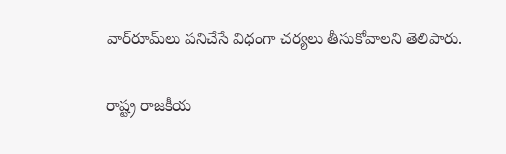వార్‌రూమ్‌లు పనిచేసే విధంగా చర్యలు తీసుకోవాలని తెలిపారు.

రాష్ట్ర రాజకీయ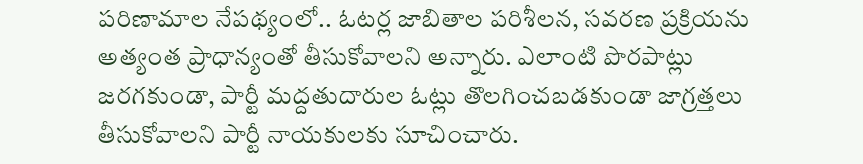పరిణామాల నేపథ్యంలో.. ఓటర్ల జాబితాల పరిశీలన, సవరణ ప్రక్రియను అత్యంత ప్రాధాన్యంతో తీసుకోవాలని అన్నారు. ఎలాంటి పొరపాట్లు జరగకుండా, పార్టీ మద్దతుదారుల ఓట్లు తొలగించబడకుండా జాగ్రత్తలు తీసుకోవాలని పార్టీ నాయకులకు సూచించారు.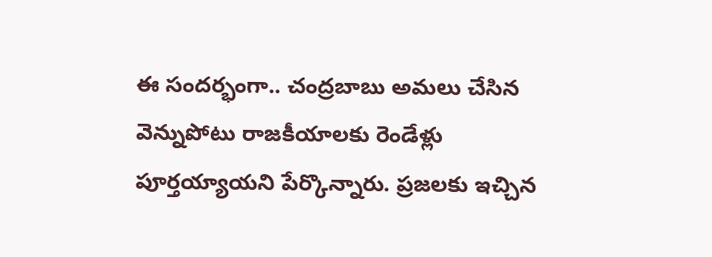ఈ సందర్భంగా.. చంద్రబాబు అమలు చేసిన వెన్నుపోటు రాజకీయాలకు రెండేళ్లు పూర్తయ్యాయని పేర్కొన్నారు. ప్రజలకు ఇచ్చిన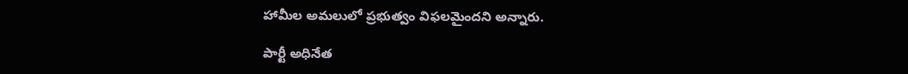హామీల అమలులో ప్రభుత్వం విఫలమైందని అన్నారు.

పార్టీ అధినేత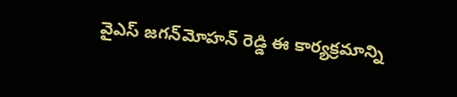వైఎస్ జగన్‌మోహన్ రెడ్డి ఈ కార్యక్రమాన్ని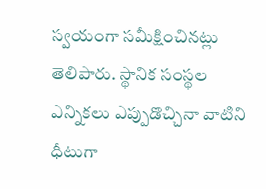స్వయంగా సమీక్షించినట్లు తెలిపారు. స్థానిక సంస్థల ఎన్నికలు ఎప్పుడొచ్చినా వాటిని ధీటుగా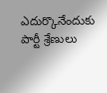ఎదుర్కొనేందుకు పార్టీ శ్రేణులు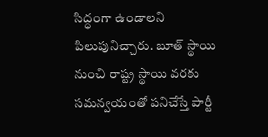సిద్ధంగా ఉండాలని పిలుపునిచ్చారు. బూత్ స్థాయి నుంచి రాష్ట్ర స్థాయి వరకు సమన్వయంతో పనిచేస్తే పార్టీ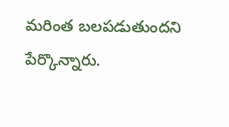మరింత బలపడుతుందని పేర్కొన్నారు.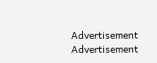Advertisement
Advertisement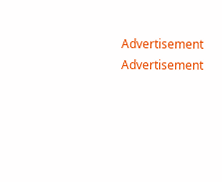Advertisement
Advertisement